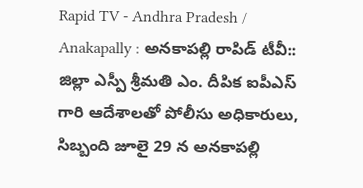Rapid TV - Andhra Pradesh / Anakapally : అనకాపల్లి రాపిడ్ టీవీ:: జిల్లా ఎస్పీ శ్రీమతి ఎం. దీపిక ఐపీఎస్ గారి ఆదేశాలతో పోలీసు అధికారులు, సిబ్బంది జూలై 29 న అనకాపల్లి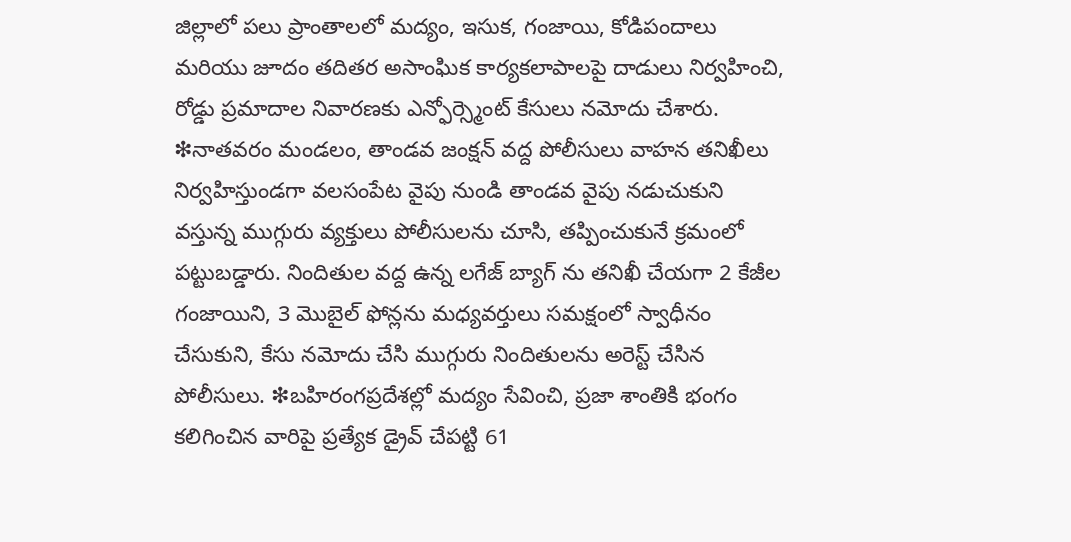జిల్లాలో పలు ప్రాంతాలలో మద్యం, ఇసుక, గంజాయి, కోడిపందాలు మరియు జూదం తదితర అసాంఘిక కార్యకలాపాలపై దాడులు నిర్వహించి, రోడ్డు ప్రమాదాల నివారణకు ఎన్ఫోర్స్మెంట్ కేసులు నమోదు చేశారు. ❇నాతవరం మండలం, తాండవ జంక్షన్ వద్ద పోలీసులు వాహన తనిఖీలు నిర్వహిస్తుండగా వలసంపేట వైపు నుండి తాండవ వైపు నడుచుకుని వస్తున్న ముగ్గురు వ్యక్తులు పోలీసులను చూసి, తప్పించుకునే క్రమంలో పట్టుబడ్డారు. నిందితుల వద్ద ఉన్న లగేజ్ బ్యాగ్ ను తనిఖీ చేయగా 2 కేజీల గంజాయిని, 3 మొబైల్ ఫోన్లను మధ్యవర్తులు సమక్షంలో స్వాధీనం చేసుకుని, కేసు నమోదు చేసి ముగ్గురు నిందితులను అరెస్ట్ చేసిన పోలీసులు. ❇బహిరంగప్రదేశల్లో మద్యం సేవించి, ప్రజా శాంతికి భంగం కలిగించిన వారిపై ప్రత్యేక డ్రైవ్ చేపట్టి 61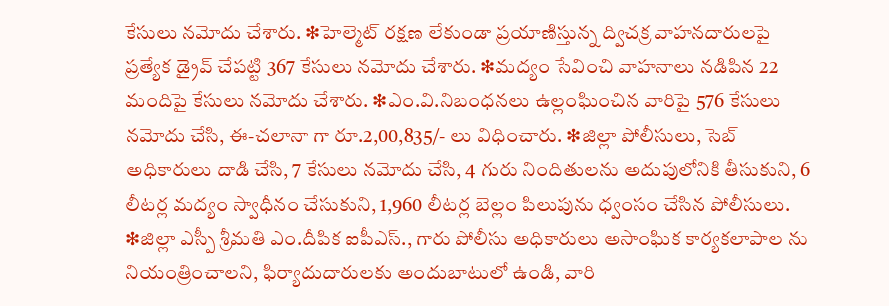కేసులు నమోదు చేశారు. ❇హెల్మెట్ రక్షణ లేకుండా ప్రయాణిస్తున్న ద్విచక్ర వాహనదారులపై ప్రత్యేక డ్రైవ్ చేపట్టి 367 కేసులు నమోదు చేశారు. ❇మద్యం సేవించి వాహనాలు నడిపిన 22 మందిపై కేసులు నమోదు చేశారు. ❇ఎం.వి.నిబంధనలు ఉల్లంఘించిన వారిపై 576 కేసులు నమోదు చేసి, ఈ-చలానా గా రూ.2,00,835/- లు విధించారు. ❇జిల్లా పోలీసులు, సెబ్ అధికారులు దాడి చేసి, 7 కేసులు నమోదు చేసి, 4 గురు నిందితులను అదుపులోనికి తీసుకుని, 6 లీటర్ల మద్యం స్వాధీనం చేసుకుని, 1,960 లీటర్ల బెల్లం పిలుపును ధ్వంసం చేసిన పోలీసులు. ❇జిల్లా ఎస్పీ శ్రీమతి ఎం.దీపిక ఐపీఎస్., గారు పోలీసు అధికారులు అసాంఘిక కార్యకలాపాల ను నియంత్రించాలని, ఫిర్యాదుదారులకు అందుబాటులో ఉండి, వారి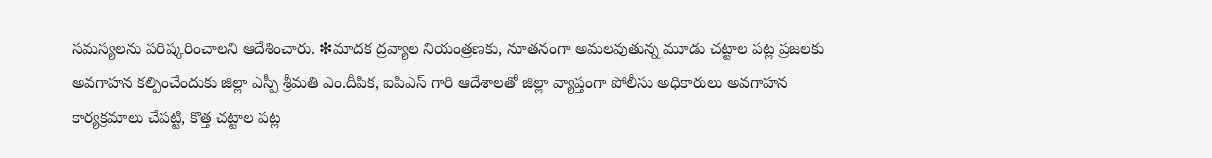సమస్యలను పరిష్కరించాలని ఆదేశించారు. ❇మాదక ద్రవ్యాల నియంత్రణకు, నూతనంగా అమలవుతున్న మూడు చట్టాల పట్ల ప్రజలకు అవగాహన కల్పించేందుకు జిల్లా ఎస్పీ శ్రీమతి ఎం.దీపిక, ఐపిఎస్ గారి ఆదేశాలతో జిల్లా వ్యాప్తంగా పోలీసు అధికారులు అవగాహన కార్యక్రమాలు చేపట్టి, కొత్త చట్టాల పట్ల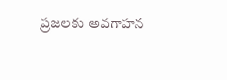ప్రజలకు అవగాహన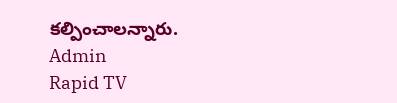కల్పించాలన్నారు.
Admin
Rapid TV